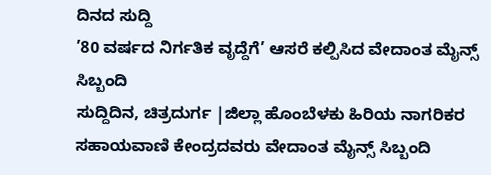ದಿನದ ಸುದ್ದಿ
’80 ವರ್ಷದ ನಿರ್ಗತಿಕ ವೃದ್ದೆಗೆ’ ಆಸರೆ ಕಲ್ಪಿಸಿದ ವೇದಾಂತ ಮೈನ್ಸ್ ಸಿಬ್ಬಂದಿ
ಸುದ್ದಿದಿನ, ಚಿತ್ರದುರ್ಗ |ಜಿಲ್ಲಾ ಹೊಂಬೆಳಕು ಹಿರಿಯ ನಾಗರಿಕರ ಸಹಾಯವಾಣಿ ಕೇಂದ್ರದವರು ವೇದಾಂತ ಮೈನ್ಸ್ ಸಿಬ್ಬಂದಿ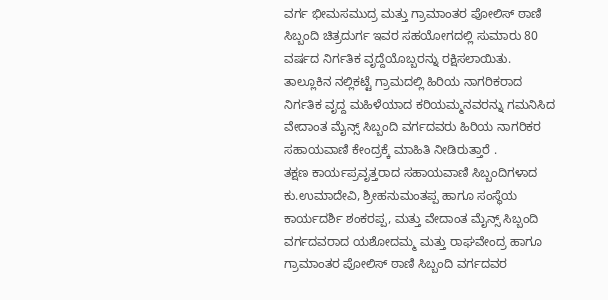ವರ್ಗ ಭೀಮಸಮುದ್ರ ಮತ್ತು ಗ್ರಾಮಾಂತರ ಪೋಲಿಸ್ ಠಾಣಿ ಸಿಬ್ಬಂದಿ ಚಿತ್ರದುರ್ಗ ಇವರ ಸಹಯೋಗದಲ್ಲಿ ಸುಮಾರು 80 ವರ್ಷದ ನಿರ್ಗತಿಕ ವೃದ್ದೆಯೊಬ್ಬರನ್ನು ರಕ್ಷಿಸಲಾಯಿತು.
ತಾಲ್ಲೂಕಿನ ನಲ್ಲಿಕಟ್ಟೆ ಗ್ರಾಮದಲ್ಲಿ ಹಿರಿಯ ನಾಗರಿಕರಾದ ನಿರ್ಗತಿಕ ವೃದ್ದ ಮಹಿಳೆಯಾದ ಕರಿಯಮ್ಮನವರನ್ನು ಗಮನಿಸಿದ ವೇದಾಂತ ಮೈನ್ಸ್ ಸಿಬ್ಬಂದಿ ವರ್ಗದವರು ಹಿರಿಯ ನಾಗರಿಕರ ಸಹಾಯವಾಣಿ ಕೇಂದ್ರಕ್ಕೆ ಮಾಹಿತಿ ನೀಡಿರುತ್ತಾರೆ .
ತಕ್ಷಣ ಕಾರ್ಯಪ್ರವೃತ್ತರಾದ ಸಹಾಯವಾಣಿ ಸಿಬ್ಬಂದಿಗಳಾದ ಕು.ಉಮಾದೇವಿ, ಶ್ರೀಹನುಮಂತಪ್ಪ ಹಾಗೂ ಸಂಸ್ಥೆಯ ಕಾರ್ಯದರ್ಶಿ ಶಂಕರಪ್ಪ, ಮತ್ತು ವೇದಾಂತ ಮೈನ್ಸ್ ಸಿಬ್ಬಂದಿ ವರ್ಗದವರಾದ ಯಶೋದಮ್ಮ ಮತ್ತು ರಾಘವೇಂದ್ರ ಹಾಗೂ ಗ್ರಾಮಾಂತರ ಪೋಲಿಸ್ ಠಾಣಿ ಸಿಬ್ಬಂದಿ ವರ್ಗದವರ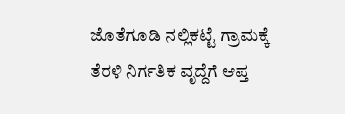ಜೊತೆಗೂಡಿ ನಲ್ಲಿಕಟ್ಟೆ ಗ್ರಾಮಕ್ಕೆ ತೆರಳಿ ನಿರ್ಗತಿಕ ವೃದ್ದೆಗೆ ಆಪ್ತ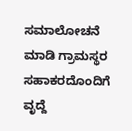ಸಮಾಲೋಚನೆ ಮಾಡಿ ಗ್ರಾಮಸ್ಥರ ಸಹಾಕರದೊಂದಿಗೆ ವೃದ್ದೆ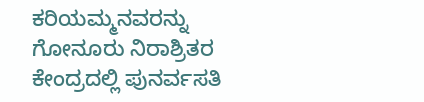ಕರಿಯಮ್ಮನವರನ್ನು ಗೋನೂರು ನಿರಾಶ್ರಿತರ ಕೇಂದ್ರದಲ್ಲಿ ಪುನರ್ವಸತಿ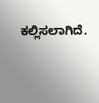ಕಲ್ಲಿಸಲಾಗಿದೆ.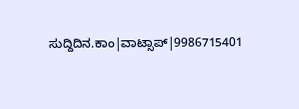ಸುದ್ದಿದಿನ.ಕಾಂ|ವಾಟ್ಸಾಪ್|9986715401